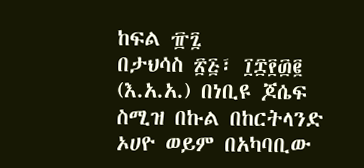ከፍል ፹፯
በታህሳስ ፳፭፣ ፲፰፻፴፪ (እ.አ.አ.) በነቢዩ ጆሴፍ ስሚዝ በኩል በከርትላንድ ኦሀዮ ወይም በአካባቢው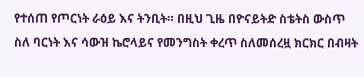የተሰጠ የጦርነት ራዕይ እና ትንቢት። በዚህ ጊዜ በዮናይትድ ስቴትስ ውስጥ ስለ ባርነት እና ሳውዝ ኬሮላይና የመንግስት ቀረጥ ስለመሰረዟ ክርክር በብዛት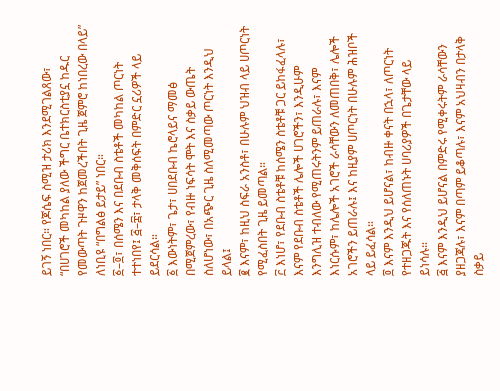ይገኝ ነበር። የጆሴፍ ስሚዝ ታሪክ እንደሚገልጸው፣ “በሀገሮች መካከል ያለው ችግር ቤተክርስቲያኗ ከዱር የመውጣት ጉዞዋን ከጀመረችበት ጊዜ ጀምሮ ከነበረው በላይ” ለነቢዩ “በግልፅ ይታይ” ነበር።
፩–፬፣ በሰሜን እና በደቡብ ስቴቶች መካከል ጦርነት ተተነበየ፤ ፭–፰፣ ታላቅ መቅሰፍት በምድር ኗሪዎች ላይ ይደርሳል።
፩ እውነትም፣ ጌታ፣ ሀበደቡብ ኬሮላይና ማመፅ በሚጀምረው፣ የብዙ ነፍሳት ሞት እና ስቃይ ውጤት ስለሆነው፣ በአጭር ጊዜ ስለሚመጣው ጦርነት እንዲህ ይላል፤
፪ እናም፣ ከዚህ ስፍራ አንስቶ፣ በሁሉም ህዝብ ላይ ሀጦርነት የሚፈስበት ጊዜ ይመጣል።
፫ እነሆ፣ የደቡብ ስቴቶቹ ከሰሜን ስቴቶቹ ጋር ይከፋፈላሉ፣ እናም የደቡብ ስቴቶች ሌሎች ሀገሮችን፣ እንዲሁም እንግሊዝ ተብለው የሚጠሩትንም ይጠራሉ፣ እናም እነርሱም፣ ከሌሎች አገሮች ራሳቸውን ለመጠበቅ፣ ሌሎች አገሮችን ይጠራሉ፤ እና ከዚያም ሀጦርነት በሁሉም ሕዝቦች ላይ ይፈሳል።
፬ እናም እንዲህ ይሆናል፣ ከብዙ ቀናት በኋላ፣ ለጦርነት የተዘጋጁት እና የሰለጠኑት ሀባሪያዎች በጌታቸው ላይ ይነሳሉ።
፭ እናም እንዲህ ይሆናል በምድሩ የሚቀሩትም ራሳቸውን ያዘጋጃሉ፣ እናም በጣም ይቆጣሉ፣ እናም አህዛብን በታላቅ ስቃይ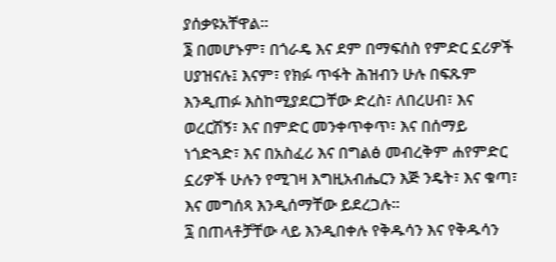ያሰቃዩአቸዋል።
፮ በመሆኑም፣ በጎራዴ እና ደም በማፍሰስ የምድር ኗሪዎች ሀያዝናሉ፤ እናም፣ የክፉ ጥፋት ሕዝብን ሁሉ በፍጹም እንዲጠፉ እስከሚያደርጋቸው ድረስ፣ ለበረሀብ፣ እና ወረርሽኝ፣ እና በምድር መንቀጥቀጥ፣ እና በሰማይ ነጎድጓድ፣ እና በአስፈሪ እና በግልፅ መብረቅም ሐየምድር ኗሪዎች ሁሉን የሚገዛ እግዚአብሔርን እጅ ንዴት፣ እና ቁጣ፣ እና መግሰጻ እንዲሰማቸው ይደረጋሉ።
፯ በጠላቶቻቸው ላይ እንዲበቀሉ የቅዱሳን እና የቅዱሳን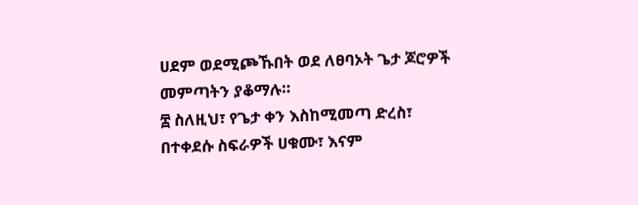ሀደም ወደሚጮኹበት ወደ ለፀባኦት ጌታ ጆሮዎች መምጣትን ያቆማሉ።
፰ ስለዚህ፣ የጌታ ቀን እስከሚመጣ ድረስ፣ በተቀደሱ ስፍራዎች ሀቁሙ፣ እናም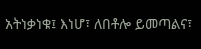አትነቃነቁ፤ እነሆ፣ ለበቶሎ ይመጣልና፣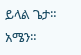ይላል ጌታ። አሜን።